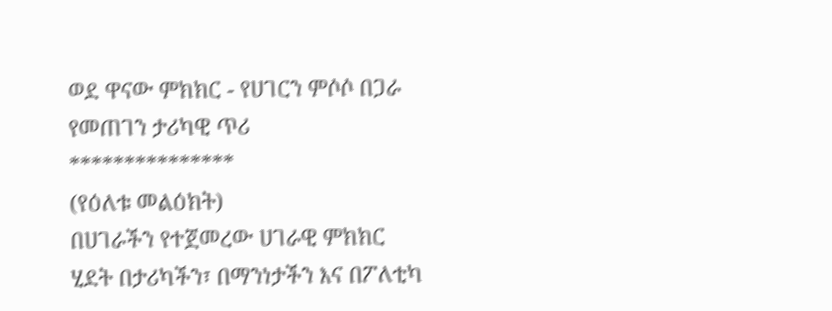ወደ ዋናው ምክክር - የሀገርን ምሶሶ በጋራ የመጠገን ታሪካዊ ጥሪ
***************
(የዕለቱ መልዕክት)
በሀገራችን የተጀመረው ሀገራዊ ምክክር ሂደት በታሪካችን፣ በማንነታችን እና በፖለቲካ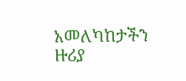አመለካከታችን ዙሪያ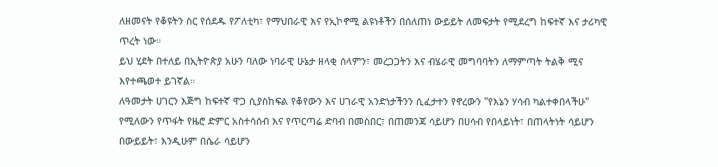ለዘመናት የቆዩትን ስር የሰደዱ የፖለቲካ፣ የማህበራዊ እና የኢኮኖሚ ልዩነቶችን በሰለጠነ ውይይት ለመፍታት የሚደረግ ከፍተኛ እና ታሪካዊ ጥረት ነው።
ይህ ሂደት በተለይ በኢትዮጵያ አሁን ባለው ነባራዊ ሁኔታ ዘላቂ ሰላምን፣ መረጋጋትን እና ብሄራዊ መግባባትን ለማምጣት ትልቅ ሚና እየተጫወተ ይገኛል።
ለዓመታት ሀገርን እጅግ ከፍተኛ ዋጋ ሲያስከፍል የቆየውን እና ሀገራዊ አንድነታችንን ሲፈታተን የኖረውን "የእኔን ሃሳብ ካልተቀበላችሁ" የሚለውን የጥፋት የዜሮ ድምር አስተሳሰብ እና የጥርጣሬ ድባብ በመስበር፣ በጠመንጃ ሳይሆን በሀሳብ የበላይነት፣ በጠላትነት ሳይሆን በውይይት፣ እንዲሁም በሴራ ሳይሆን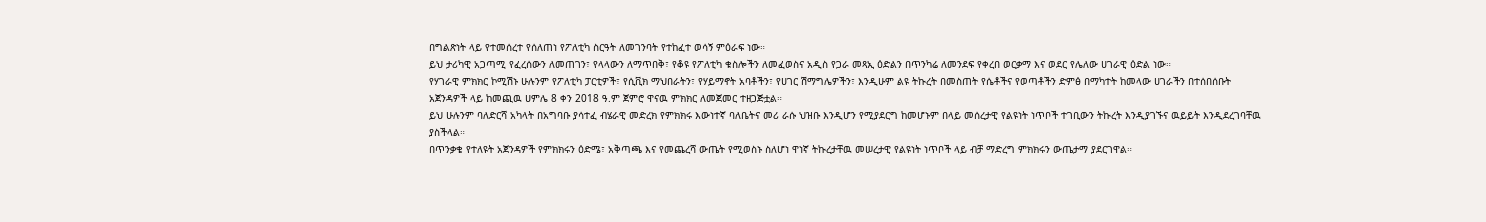በግልጽነት ላይ የተመሰረተ የሰለጠነ የፖለቲካ ስርዓት ለመገንባት የተከፈተ ወሳኝ ምዕራፍ ነው።
ይህ ታሪካዊ አጋጣሚ የፈረሰውን ለመጠገን፣ የላላውን ለማጥበቅ፣ የቆዩ የፖለቲካ ቁስሎችን ለመፈወስና አዲስ የጋራ መጻኢ ዕድልን በጥንካሬ ለመንደፍ የቀረበ ወርቃማ እና ወደር የሌለው ሀገራዊ ዕድል ነው።
የሃገራዊ ምክክር ኮሚሽኑ ሁሉንም የፖለቲካ ፓርቲዎች፣ የሲቪክ ማህበራትን፣ የሃይማኖት አባቶችን፣ የሀገር ሽማግሌዎችን፣ እንዲሁም ልዩ ትኩረት በመስጠት የሴቶችና የወጣቶችን ድምፅ በማካተት ከመላው ሀገራችን በተሰበሰቡት አጀንዳዎች ላይ ከመጪዉ ሀምሌ 8 ቀን 2018 ዓ.ም ጀምሮ ዋናዉ ምክክር ለመጀመር ተዘጋጅቷል።
ይህ ሁሉንም ባለድርሻ አካላት በአግባቡ ያሳተፈ ብሄራዊ መድረክ የምክክሩ እውነተኛ ባለቤትና መሪ ራሱ ህዝቡ እንዲሆን የሚያደርግ ከመሆኑም በላይ መሰረታዊ የልዩነት ነጥቦች ተገቢውን ትኩረት እንዲያገኙና ዉይይት እንዲደረገባቸዉ ያስችላል።
በጥንቃቄ የተለዩት አጀንዳዎች የምክክሩን ዕድሜ፣ አቅጣጫ እና የመጨረሻ ውጤት የሚወስኑ ስለሆነ ዋነኛ ትኩረታቸዉ መሠረታዊ የልዩነት ነጥቦች ላይ ብቻ ማድረግ ምክክሩን ውጤታማ ያደርገዋል።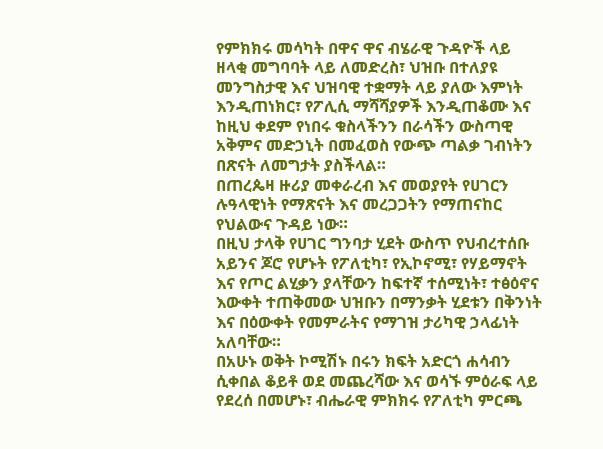የምክክሩ መሳካት በዋና ዋና ብሄራዊ ጉዳዮች ላይ ዘላቂ መግባባት ላይ ለመድረስ፣ ህዝቡ በተለያዩ መንግስታዊ እና ህዝባዊ ተቋማት ላይ ያለው እምነት እንዲጠነክር፣ የፖሊሲ ማሻሻያዎች እንዲጠቆሙ እና ከዚህ ቀደም የነበሩ ቁስላችንን በራሳችን ውስጣዊ አቅምና መድኃኒት በመፈወስ የውጭ ጣልቃ ገብነትን በጽናት ለመግታት ያስችላል።
በጠረጴዛ ዙሪያ መቀራረብ እና መወያየት የሀገርን ሉዓላዊነት የማጽናት እና መረጋጋትን የማጠናከር የህልውና ጉዳይ ነው።
በዚህ ታላቅ የሀገር ግንባታ ሂደት ውስጥ የህብረተሰቡ አይንና ጆሮ የሆኑት የፖለቲካ፣ የኢኮኖሚ፣ የሃይማኖት እና የጦር ልሂቃን ያላቸውን ከፍተኛ ተሰሚነት፣ ተፅዕኖና እውቀት ተጠቅመው ህዝቡን በማንቃት ሂደቱን በቅንነት እና በዕውቀት የመምራትና የማገዝ ታሪካዊ ኃላፊነት አለባቸው።
በአሁኑ ወቅት ኮሚሽኑ በሩን ክፍት አድርጎ ሐሳብን ሲቀበል ቆይቶ ወደ መጨረሻው እና ወሳኙ ምዕራፍ ላይ የደረሰ በመሆኑ፣ ብሔራዊ ምክክሩ የፖለቲካ ምርጫ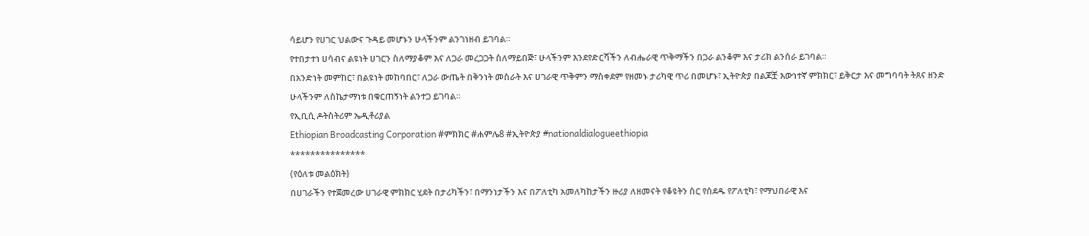ሳይሆን የሀገር ህልውና ጉዳይ መሆኑን ሁላችንም ልንገነዘብ ይገባል።
የተበታተነ ሀሳብና ልዩነት ሀገርን ስለማያቆም እና ለጋራ መረጋጋት ስለማይበጅ፣ ሁላችንም እንደየድርሻችን ለብሔራዊ ጥቅማችን በጋራ ልንቆም እና ታሪክ ልንሰራ ይገባል።
በአንድነት መምከር፣ በልዩነት መከባበር፣ ለጋራ ውጤት በቅንነት መስራት እና ሀገራዊ ጥቅምን ማስቀደም የዘመኑ ታሪካዊ ጥሪ በመሆኑ፣ ኢትዮጵያ በልጆቿ እውነተኛ ምክክር፣ ይቅርታ እና መግባባት ትጸና ዘንድ ሁላችንም ለስኬታማነቱ በቁርጠኝነት ልንተጋ ይገባል።
የኢቢሲ ዶትስትሪም ኤዲቶሪያል
Ethiopian Broadcasting Corporation #ምክክር #ሐምሌ8 #ኢትዮጵያ #nationaldialogueethiopia
***************
(የዕለቱ መልዕክት)
በሀገራችን የተጀመረው ሀገራዊ ምክክር ሂደት በታሪካችን፣ በማንነታችን እና በፖለቲካ አመለካከታችን ዙሪያ ለዘመናት የቆዩትን ስር የሰደዱ የፖለቲካ፣ የማህበራዊ እና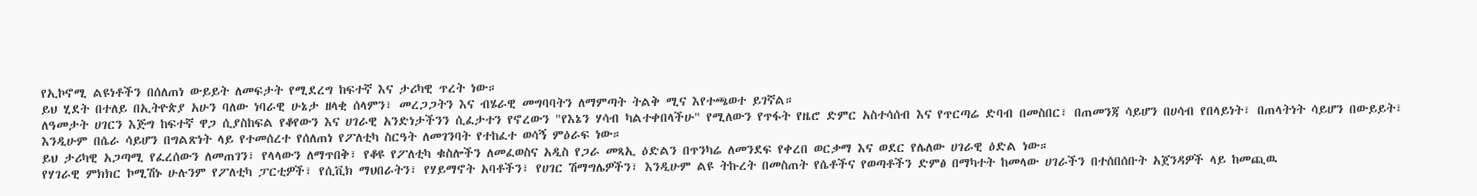የኢኮኖሚ ልዩነቶችን በሰለጠነ ውይይት ለመፍታት የሚደረግ ከፍተኛ እና ታሪካዊ ጥረት ነው።
ይህ ሂደት በተለይ በኢትዮጵያ አሁን ባለው ነባራዊ ሁኔታ ዘላቂ ሰላምን፣ መረጋጋትን እና ብሄራዊ መግባባትን ለማምጣት ትልቅ ሚና እየተጫወተ ይገኛል።
ለዓመታት ሀገርን እጅግ ከፍተኛ ዋጋ ሲያስከፍል የቆየውን እና ሀገራዊ አንድነታችንን ሲፈታተን የኖረውን "የእኔን ሃሳብ ካልተቀበላችሁ" የሚለውን የጥፋት የዜሮ ድምር አስተሳሰብ እና የጥርጣሬ ድባብ በመስበር፣ በጠመንጃ ሳይሆን በሀሳብ የበላይነት፣ በጠላትነት ሳይሆን በውይይት፣ እንዲሁም በሴራ ሳይሆን በግልጽነት ላይ የተመሰረተ የሰለጠነ የፖለቲካ ስርዓት ለመገንባት የተከፈተ ወሳኝ ምዕራፍ ነው።
ይህ ታሪካዊ አጋጣሚ የፈረሰውን ለመጠገን፣ የላላውን ለማጥበቅ፣ የቆዩ የፖለቲካ ቁስሎችን ለመፈወስና አዲስ የጋራ መጻኢ ዕድልን በጥንካሬ ለመንደፍ የቀረበ ወርቃማ እና ወደር የሌለው ሀገራዊ ዕድል ነው።
የሃገራዊ ምክክር ኮሚሽኑ ሁሉንም የፖለቲካ ፓርቲዎች፣ የሲቪክ ማህበራትን፣ የሃይማኖት አባቶችን፣ የሀገር ሽማግሌዎችን፣ እንዲሁም ልዩ ትኩረት በመስጠት የሴቶችና የወጣቶችን ድምፅ በማካተት ከመላው ሀገራችን በተሰበሰቡት አጀንዳዎች ላይ ከመጪዉ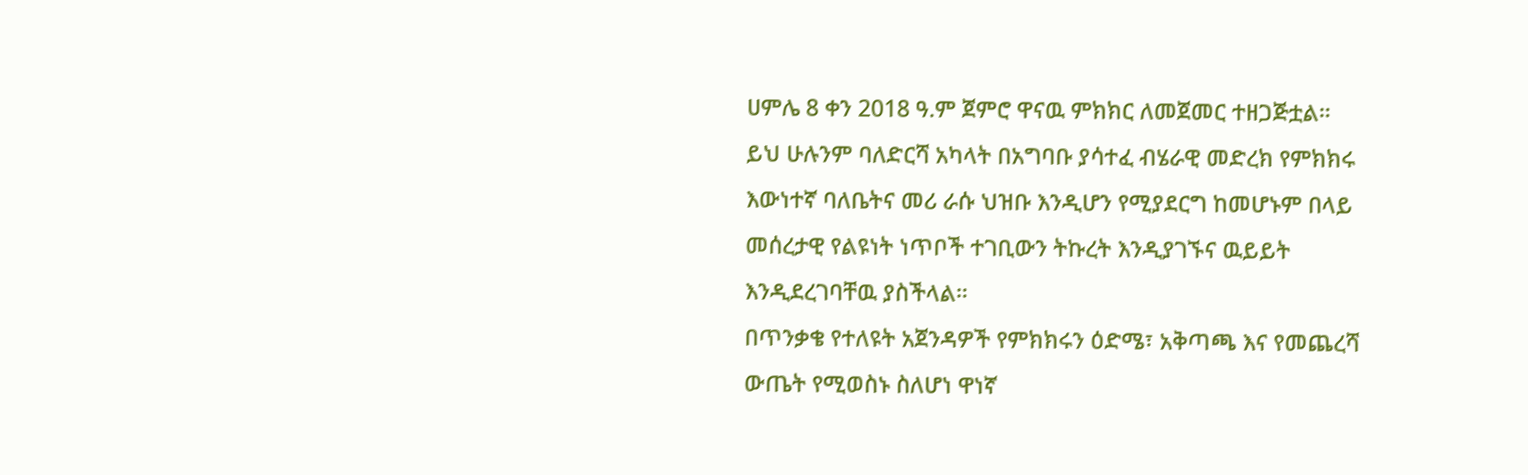ሀምሌ 8 ቀን 2018 ዓ.ም ጀምሮ ዋናዉ ምክክር ለመጀመር ተዘጋጅቷል።
ይህ ሁሉንም ባለድርሻ አካላት በአግባቡ ያሳተፈ ብሄራዊ መድረክ የምክክሩ እውነተኛ ባለቤትና መሪ ራሱ ህዝቡ እንዲሆን የሚያደርግ ከመሆኑም በላይ መሰረታዊ የልዩነት ነጥቦች ተገቢውን ትኩረት እንዲያገኙና ዉይይት እንዲደረገባቸዉ ያስችላል።
በጥንቃቄ የተለዩት አጀንዳዎች የምክክሩን ዕድሜ፣ አቅጣጫ እና የመጨረሻ ውጤት የሚወስኑ ስለሆነ ዋነኛ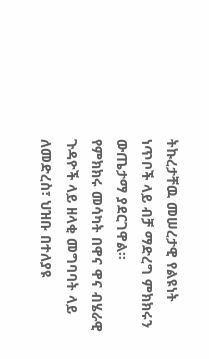ትኩረታቸዉ መሠረታዊ የልዩነት ነጥቦች ላይ ብቻ ማድረግ ምክክሩን ውጤታማ ያደርገዋል።
የምክክሩ መሳካት በዋና ዋና ብሄራዊ ጉዳዮች ላይ ዘላቂ መግባባት ላይ ለመድረስ፣ ህዝቡ በተለያዩ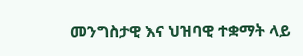መንግስታዊ እና ህዝባዊ ተቋማት ላይ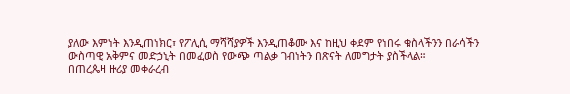ያለው እምነት እንዲጠነክር፣ የፖሊሲ ማሻሻያዎች እንዲጠቆሙ እና ከዚህ ቀደም የነበሩ ቁስላችንን በራሳችን ውስጣዊ አቅምና መድኃኒት በመፈወስ የውጭ ጣልቃ ገብነትን በጽናት ለመግታት ያስችላል።
በጠረጴዛ ዙሪያ መቀራረብ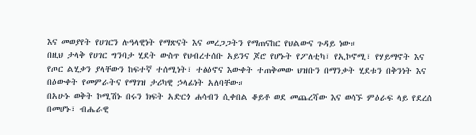እና መወያየት የሀገርን ሉዓላዊነት የማጽናት እና መረጋጋትን የማጠናከር የህልውና ጉዳይ ነው።
በዚህ ታላቅ የሀገር ግንባታ ሂደት ውስጥ የህብረተሰቡ አይንና ጆሮ የሆኑት የፖለቲካ፣ የኢኮኖሚ፣ የሃይማኖት እና የጦር ልሂቃን ያላቸውን ከፍተኛ ተሰሚነት፣ ተፅዕኖና እውቀት ተጠቅመው ህዝቡን በማንቃት ሂደቱን በቅንነት እና በዕውቀት የመምራትና የማገዝ ታሪካዊ ኃላፊነት አለባቸው።
በአሁኑ ወቅት ኮሚሽኑ በሩን ክፍት አድርጎ ሐሳብን ሲቀበል ቆይቶ ወደ መጨረሻው እና ወሳኙ ምዕራፍ ላይ የደረሰ በመሆኑ፣ ብሔራዊ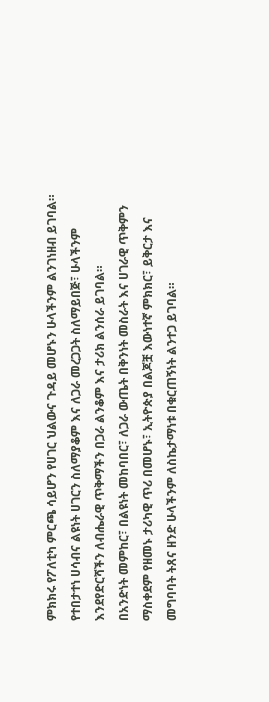ምክክሩ የፖለቲካ ምርጫ ሳይሆን የሀገር ህልውና ጉዳይ መሆኑን ሁላችንም ልንገነዘብ ይገባል።
የተበታተነ ሀሳብና ልዩነት ሀገርን ስለማያቆም እና ለጋራ መረጋጋት ስለማይበጅ፣ ሁላችንም እንደየድርሻችን ለብሔራዊ ጥቅማችን በጋራ ልንቆም እና ታሪክ ልንሰራ ይገባል።
በአንድነት መምከር፣ በልዩነት መከባበር፣ ለጋራ ውጤት በቅንነት መስራት እና ሀገራዊ ጥቅምን ማስቀደም የዘመኑ ታሪካዊ ጥሪ በመሆኑ፣ ኢትዮጵያ በልጆቿ እውነተኛ ምክክር፣ ይቅርታ እና መግባባት ትጸና ዘንድ ሁላችንም ለስኬታማነቱ በቁርጠኝነት ልንተጋ ይገባል።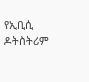የኢቢሲ ዶትስትሪም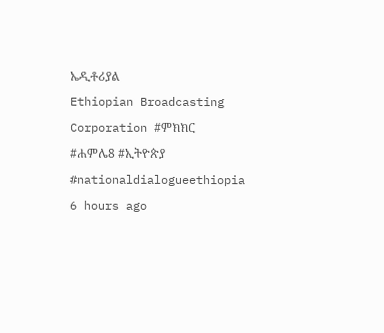ኤዲቶሪያል
Ethiopian Broadcasting Corporation #ምክክር #ሐምሌ8 #ኢትዮጵያ #nationaldialogueethiopia
6 hours ago